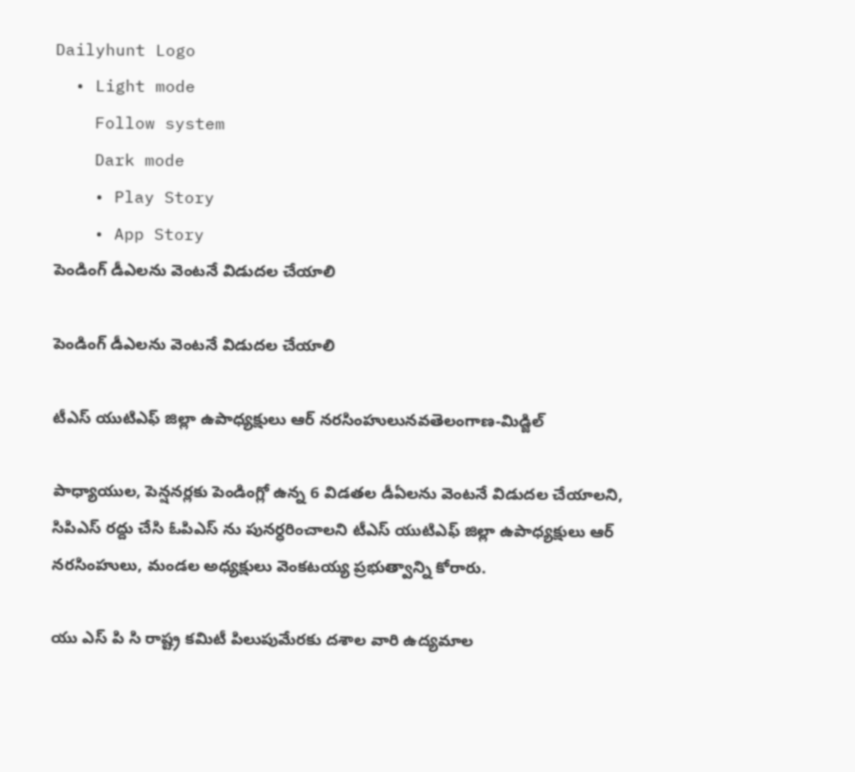Dailyhunt Logo
  • Light mode
    Follow system
    Dark mode
    • Play Story
    • App Story
పెండింగ్ డీఎలను వెంటనే విడుదల చేయాలి

పెండింగ్ డీఎలను వెంటనే విడుదల చేయాలి

టీఎస్ యుటిఎఫ్ జిల్లా ఉపాధ్యక్షులు ఆర్ నరసింహులునవతెలంగాణ-మిడ్జిల్

పాధ్యాయుల, పెన్షనర్లకు పెండింగ్లో ఉన్న 6 విడతల డీఏలను వెంటనే విడుదల చేయాలని, సిపిఎస్ రద్దు చేసి ఓపిఎస్ ను పునర్ధరించాలని టీఎస్ యుటిఎఫ్ జిల్లా ఉపాధ్యక్షులు ఆర్ నరసింహులు, మండల అధ్యక్షులు వెంకటయ్య ప్రభుత్వాన్ని కోరారు.

యు ఎస్ పి సి రాష్ట్ర కమిటీ పిలుపుమేరకు దశాల వారి ఉద్యమాల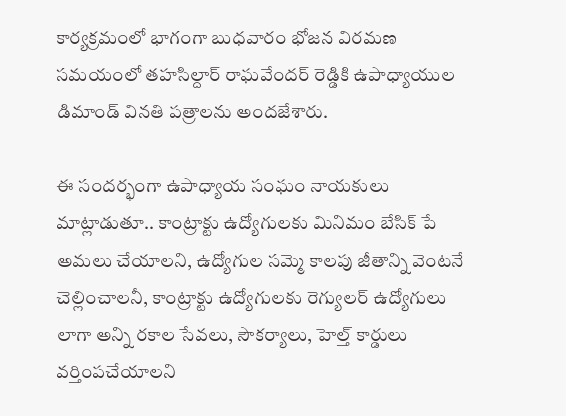కార్యక్రమంలో భాగంగా బుధవారం భోజన విరమణ సమయంలో తహసిల్దార్ రాఘవేందర్ రెడ్డికి ఉపాధ్యాయుల డిమాండ్ వినతి పత్రాలను అందజేశారు.

ఈ సందర్భంగా ఉపాధ్యాయ సంఘం నాయకులు మాట్లాడుతూ.. కాంట్రాక్టు ఉద్యోగులకు మినిమం బేసిక్ పే అమలు చేయాలని, ఉద్యోగుల సమ్మె కాలపు జీతాన్ని వెంటనే చెల్లించాలనీ, కాంట్రాక్టు ఉద్యోగులకు రెగ్యులర్ ఉద్యోగులు లాగా అన్ని రకాల సేవలు, సౌకర్యాలు, హెల్త్ కార్డులు వర్తింపచేయాలని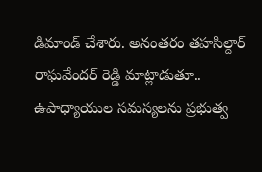డిమాండ్ చేశారు. అనంతరం తహసిల్దార్ రాఘవేందర్ రెడ్డి మాట్లాడుతూ.. ఉపాధ్యాయుల సమస్యలను ప్రభుత్వ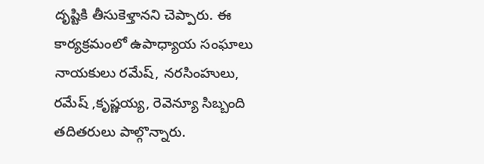దృష్టికి తీసుకెళ్తానని చెప్పారు. ఈ కార్యక్రమంలో ఉపాధ్యాయ సంఘాలు నాయకులు రమేష్, నరసింహులు, రమేష్ ,కృష్ణయ్య, రెవెన్యూ సిబ్బంది తదితరులు పాల్గొన్నారు.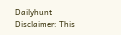Dailyhunt
Disclaimer: This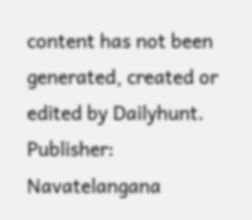content has not been generated, created or edited by Dailyhunt. Publisher: Navatelangana